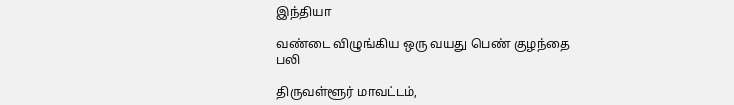இந்தியா

வண்டை விழுங்கிய ஒரு வயது பெண் குழந்தை பலி

திருவள்ளூர் மாவட்டம்,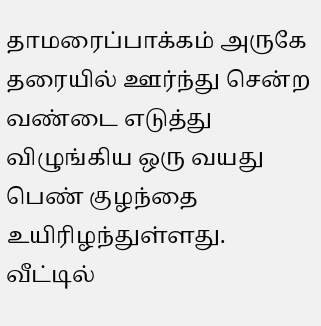தாமரைப்பாக்கம் அருகே தரையில் ஊர்ந்து சென்ற வண்டை எடுத்து விழுங்கிய ஒரு வயது பெண் குழந்தை உயிரிழந்துள்ளது. வீட்டில்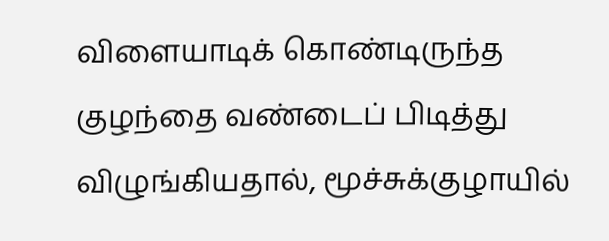விளையாடிக் கொண்டிருந்த குழந்தை வண்டைப் பிடித்து விழுங்கியதால், மூச்சுக்குழாயில்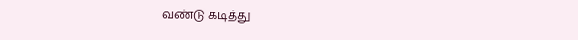வண்டு கடித்து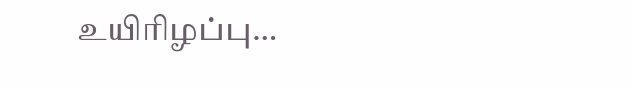உயிரிழப்பு…